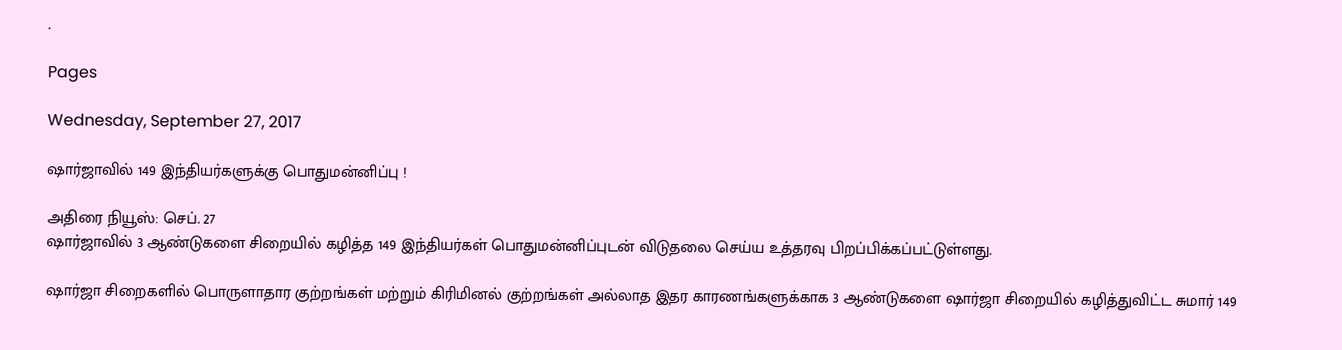.

Pages

Wednesday, September 27, 2017

ஷார்ஜாவில் 149 இந்தியர்களுக்கு பொதுமன்னிப்பு !

அதிரை நியூஸ்: செப். 27
ஷார்ஜாவில் 3 ஆண்டுகளை சிறையில் கழித்த 149 இந்தியர்கள் பொதுமன்னிப்புடன் விடுதலை செய்ய உத்தரவு பிறப்பிக்கப்பட்டுள்ளது.

ஷார்ஜா சிறைகளில் பொருளாதார குற்றங்கள் மற்றும் கிரிமினல் குற்றங்கள் அல்லாத இதர காரணங்களுக்காக 3 ஆண்டுகளை ஷார்ஜா சிறையில் கழித்துவிட்ட சுமார் 149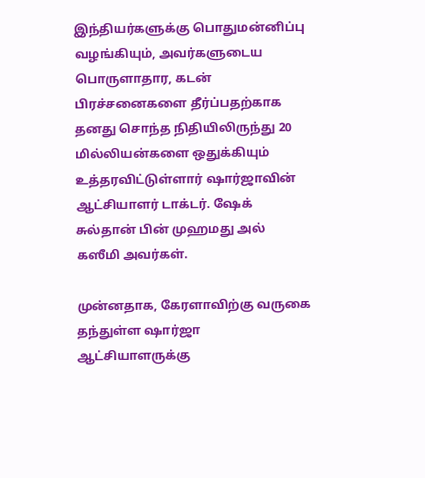இந்தியர்களுக்கு பொதுமன்னிப்பு வழங்கியும், அவர்களுடைய பொருளாதார, கடன் பிரச்சனைகளை தீர்ப்பதற்காக தனது சொந்த நிதியிலிருந்து 20 மில்லியன்களை ஒதுக்கியும் உத்தரவிட்டுள்ளார் ஷார்ஜாவின் ஆட்சியாளர் டாக்டர். ஷேக் சுல்தான் பின் முஹமது அல் கஸீமி அவர்கள்.

முன்னதாக, கேரளாவிற்கு வருகை தந்துள்ள ஷார்ஜா ஆட்சியாளருக்கு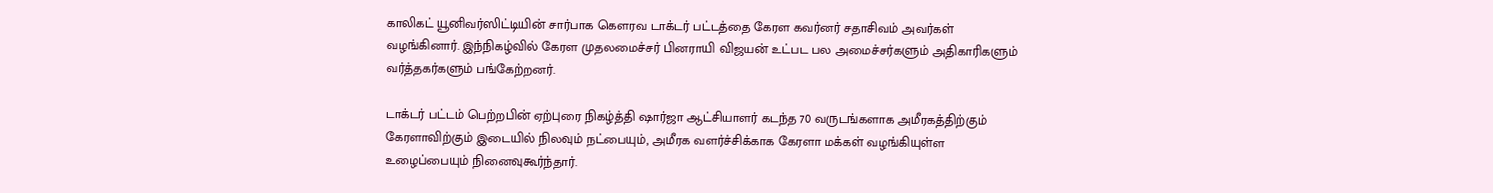காலிகட் யூனிவர்ஸிட்டியின் சார்பாக கௌரவ டாக்டர் பட்டத்தை கேரள கவர்னர் சதாசிவம் அவர்கள் வழங்கினார். இந்நிகழ்வில் கேரள முதலமைச்சர் பினராயி விஜயன் உட்பட பல அமைச்சர்களும் அதிகாரிகளும் வர்த்தகர்களும் பங்கேற்றனர்.

டாக்டர் பட்டம் பெற்றபின் ஏற்புரை நிகழ்த்தி ஷார்ஜா ஆட்சியாளர் கடந்த 70 வருடங்களாக அமீரகத்திற்கும் கேரளாவிற்கும் இடையில் நிலவும் நட்பையும், அமீரக வளர்ச்சிக்காக கேரளா மக்கள் வழங்கியுள்ள உழைப்பையும் நினைவுகூர்ந்தார்.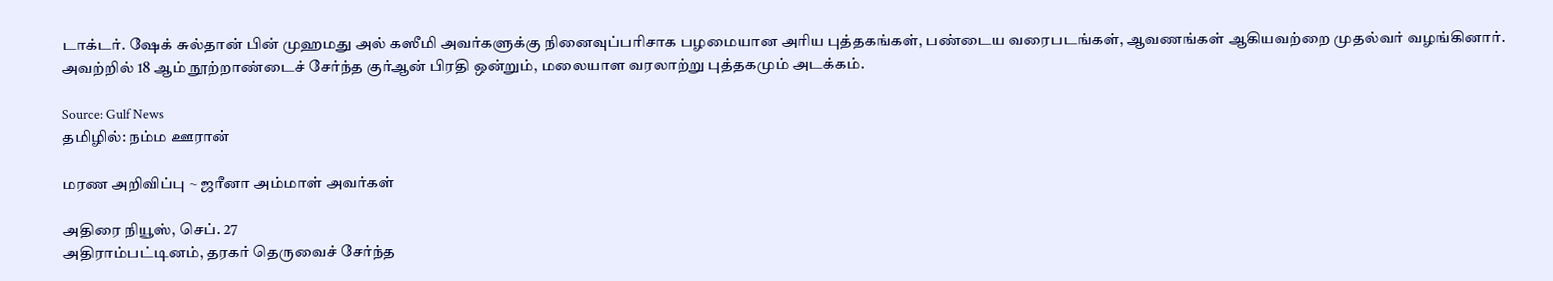டாக்டர். ஷேக் சுல்தான் பின் முஹமது அல் கஸீமி அவர்களுக்கு நினைவுப்பரிசாக பழமையான அரிய புத்தகங்கள், பண்டைய வரைபடங்கள், ஆவணங்கள் ஆகியவற்றை முதல்வர் வழங்கினார். அவற்றில் 18 ஆம் நூற்றாண்டைச் சேர்ந்த குர்ஆன் பிரதி ஒன்றும், மலையாள வரலாற்று புத்தகமும் அடக்கம்.

Source: Gulf News
தமிழில்: நம்ம ஊரான்

மரண அறிவிப்பு ~ ஜரீனா அம்மாள் அவர்கள்

அதிரை நியூஸ், செப். 27
அதிராம்பட்டினம், தரகர் தெருவைச் சேர்ந்த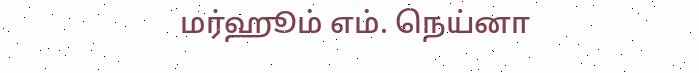மர்ஹூம் எம். நெய்னா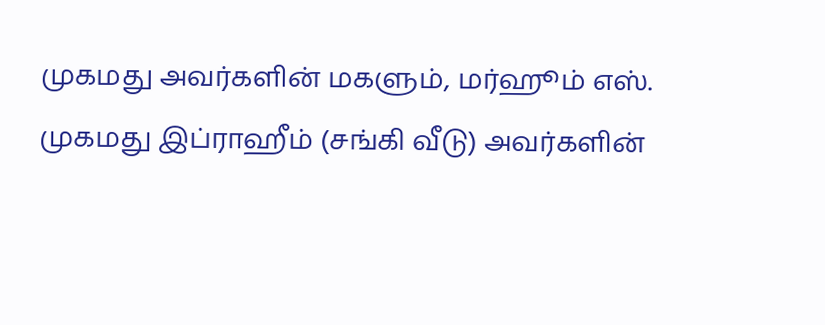முகமது அவர்களின் மகளும், மர்ஹூம் எஸ். முகமது இப்ராஹீம் (சங்கி வீடு) அவர்களின்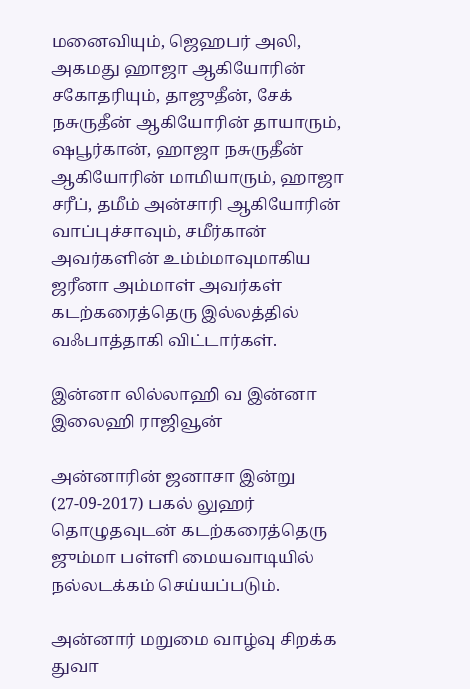மனைவியும், ஜெஹபர் அலி, அகமது ஹாஜா ஆகியோரின் சகோதரியும், தாஜுதீன், சேக் நசுருதீன் ஆகியோரின் தாயாரும், ஷபூர்கான், ஹாஜா நசுருதீன் ஆகியோரின் மாமியாரும், ஹாஜா சரீப், தமீம் அன்சாரி ஆகியோரின் வாப்புச்சாவும், சமீர்கான் அவர்களின் உம்ம்மாவுமாகிய ஜரீனா அம்மாள் அவர்கள்  கடற்கரைத்தெரு இல்லத்தில் வஃபாத்தாகி விட்டார்கள்.

இன்னா லில்லாஹி வ இன்னா இலைஹி ராஜிவூன்

அன்னாரின் ஜனாசா இன்று (27-09-2017) பகல் லுஹர் தொழுதவுடன் கடற்கரைத்தெரு ஜும்மா பள்ளி மையவாடியில் நல்லடக்கம் செய்யப்படும்.

அன்னார் மறுமை வாழ்வு சிறக்க துவா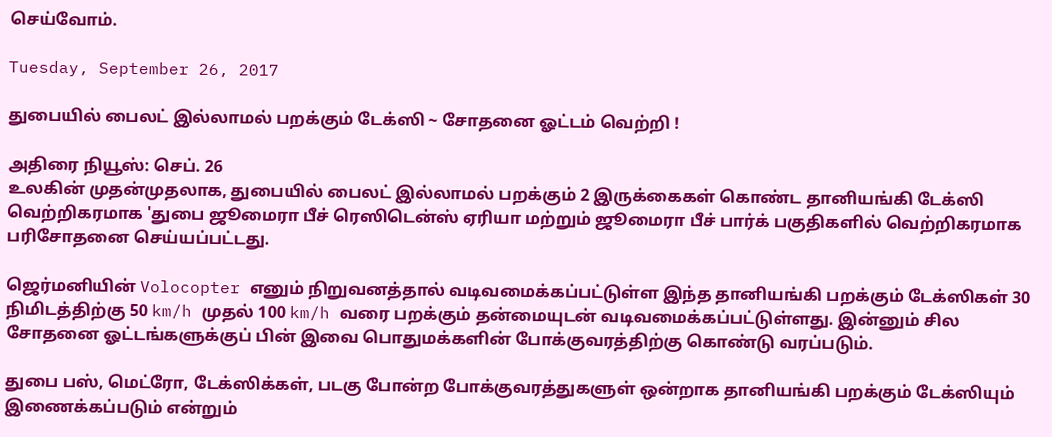செய்வோம்.

Tuesday, September 26, 2017

துபையில் பைலட் இல்லாமல் பறக்கும் டேக்ஸி ~ சோதனை ஓட்டம் வெற்றி !

அதிரை நியூஸ்: செப். 26
உலகின் முதன்முதலாக, துபையில் பைலட் இல்லாமல் பறக்கும் 2 இருக்கைகள் கொண்ட தானியங்கி டேக்ஸி வெற்றிகரமாக 'துபை ஜூமைரா பீச் ரெஸிடென்ஸ் ஏரியா மற்றும் ஜூமைரா பீச் பார்க் பகுதிகளில் வெற்றிகரமாக பரிசோதனை செய்யப்பட்டது.

ஜெர்மனியின் Volocopter எனும் நிறுவனத்தால் வடிவமைக்கப்பட்டுள்ள இந்த தானியங்கி பறக்கும் டேக்ஸிகள் 30 நிமிடத்திற்கு 50 km/h முதல் 100 km/h வரை பறக்கும் தன்மையுடன் வடிவமைக்கப்பட்டுள்ளது. இன்னும் சில சோதனை ஓட்டங்களுக்குப் பின் இவை பொதுமக்களின் போக்குவரத்திற்கு கொண்டு வரப்படும்.

துபை பஸ், மெட்ரோ, டேக்ஸிக்கள், படகு போன்ற போக்குவரத்துகளுள் ஒன்றாக தானியங்கி பறக்கும் டேக்ஸியும் இணைக்கப்படும் என்றும்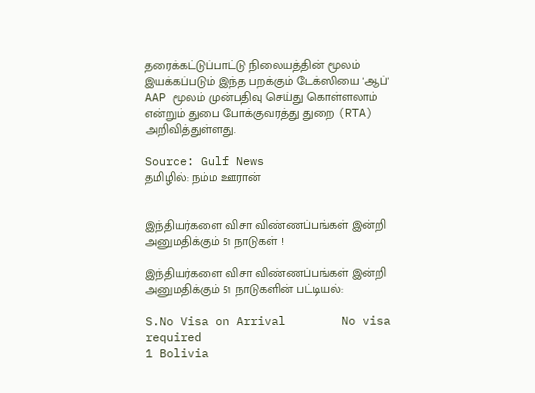தரைக்கட்டுப்பாட்டு நிலையத்தின் மூலம் இயக்கப்படும் இந்த பறக்கும் டேக்ஸியை 'ஆப்' AAP மூலம் முன்பதிவு செய்து கொள்ளலாம் என்றும் துபை போக்குவரத்து துறை (RTA) அறிவித்துள்ளது.

Source: Gulf News
தமிழில்: நம்ம ஊரான்


இந்தியர்களை விசா விண்ணப்பங்கள் இன்றி அனுமதிக்கும் 51 நாடுகள் !

இந்தியர்களை விசா விண்ணப்பங்கள் இன்றி அனுமதிக்கும் 51 நாடுகளின் பட்டியல்:

S.No Visa on Arrival        No visa required
1 Bolivia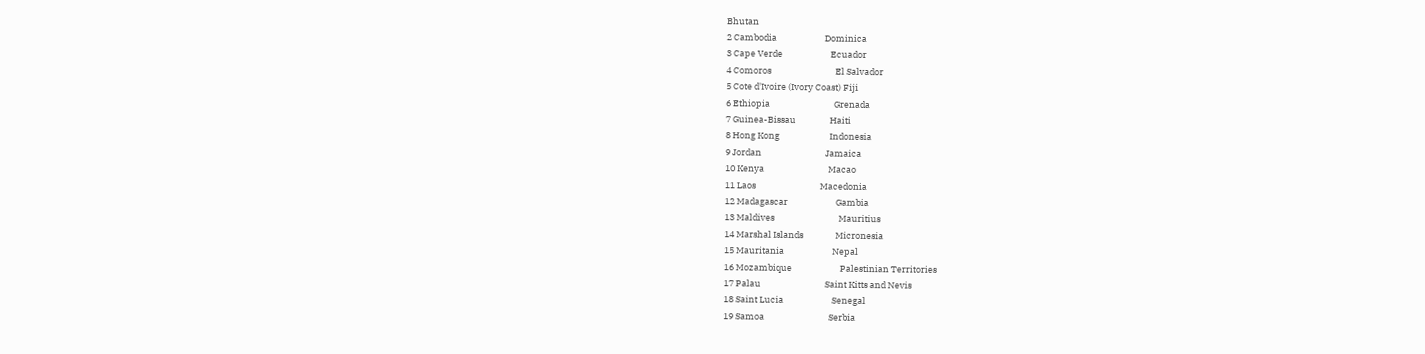Bhutan
2 Cambodia                        Dominica
3 Cape Verde                        Ecuador
4 Comoros                                El Salvador
5 Cote d'Ivoire (Ivory Coast) Fiji
6 Ethiopia                                Grenada
7 Guinea-Bissau                 Haiti
8 Hong Kong                         Indonesia
9 Jordan                                Jamaica
10 Kenya                                Macao
11 Laos                                Macedonia
12 Madagascar                        Gambia
13 Maldives                                Mauritius
14 Marshal Islands                Micronesia
15 Mauritania                        Nepal
16 Mozambique                        Palestinian Territories
17 Palau                                Saint Kitts and Nevis
18 Saint Lucia                        Senegal
19 Samoa                                Serbia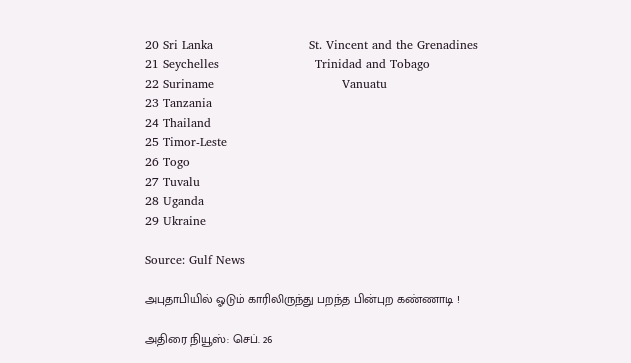20 Sri Lanka                        St. Vincent and the Grenadines
21 Seychelles                        Trinidad and Tobago
22 Suriname                                Vanuatu
23 Tanzania
24 Thailand
25 Timor-Leste
26 Togo
27 Tuvalu
28 Uganda
29 Ukraine

Source: Gulf News

அபுதாபியில் ஓடும் காரிலிருந்து பறந்த பின்புற கண்ணாடி !

அதிரை நியூஸ்: செப். 26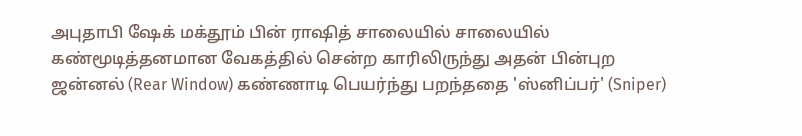அபுதாபி ஷேக் மக்தூம் பின் ராஷித் சாலையில் சாலையில் கண்மூடித்தனமான வேகத்தில் சென்ற காரிலிருந்து அதன் பின்புற ஜன்னல் (Rear Window) கண்ணாடி பெயர்ந்து பறந்ததை 'ஸ்னிப்பர்' (Sniper)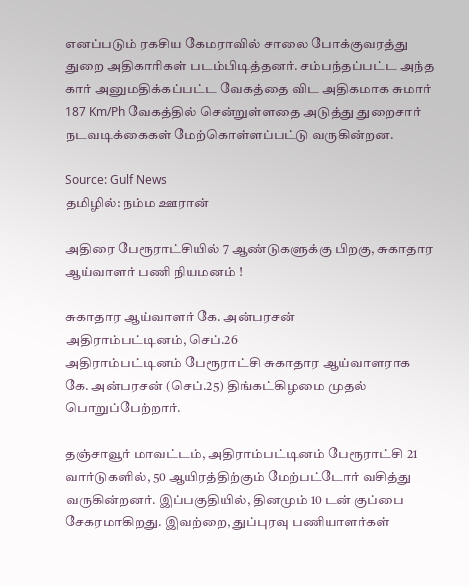எனப்படும் ரகசிய கேமராவில் சாலை போக்குவரத்து துறை அதிகாரிகள் படம்பிடித்தனர். சம்பந்தப்பட்ட அந்த கார் அனுமதிக்கப்பட்ட வேகத்தை விட அதிகமாக சுமார் 187 Km/Ph வேகத்தில் சென்றுள்ளதை அடுத்து துறைசார் நடவடிக்கைகள் மேற்கொள்ளப்பட்டு வருகின்றன.

Source: Gulf News
தமிழில்: நம்ம ஊரான்

அதிரை பேரூராட்சியில் 7 ஆண்டுகளுக்கு பிறகு, சுகாதார ஆய்வாளர் பணி நியமனம் !

சுகாதார ஆய்வாளர் கே. அன்பரசன்
அதிராம்பட்டினம், செப்.26
அதிராம்பட்டினம் பேரூராட்சி சுகாதார ஆய்வாளராக கே. அன்பரசன் (செப்.25) திங்கட்கிழமை முதல் பொறுப்பேற்றார்.

தஞ்சாவூர் மாவட்டம், அதிராம்பட்டினம் பேரூராட்சி 21 வார்டுகளில், 50 ஆயிரத்திற்கும் மேற்பட்டோர் வசித்து வருகின்றனர். இப்பகுதியில், தினமும் 10 டன் குப்பை சேகரமாகிறது. இவற்றை, துப்புரவு பணியாளர்கள்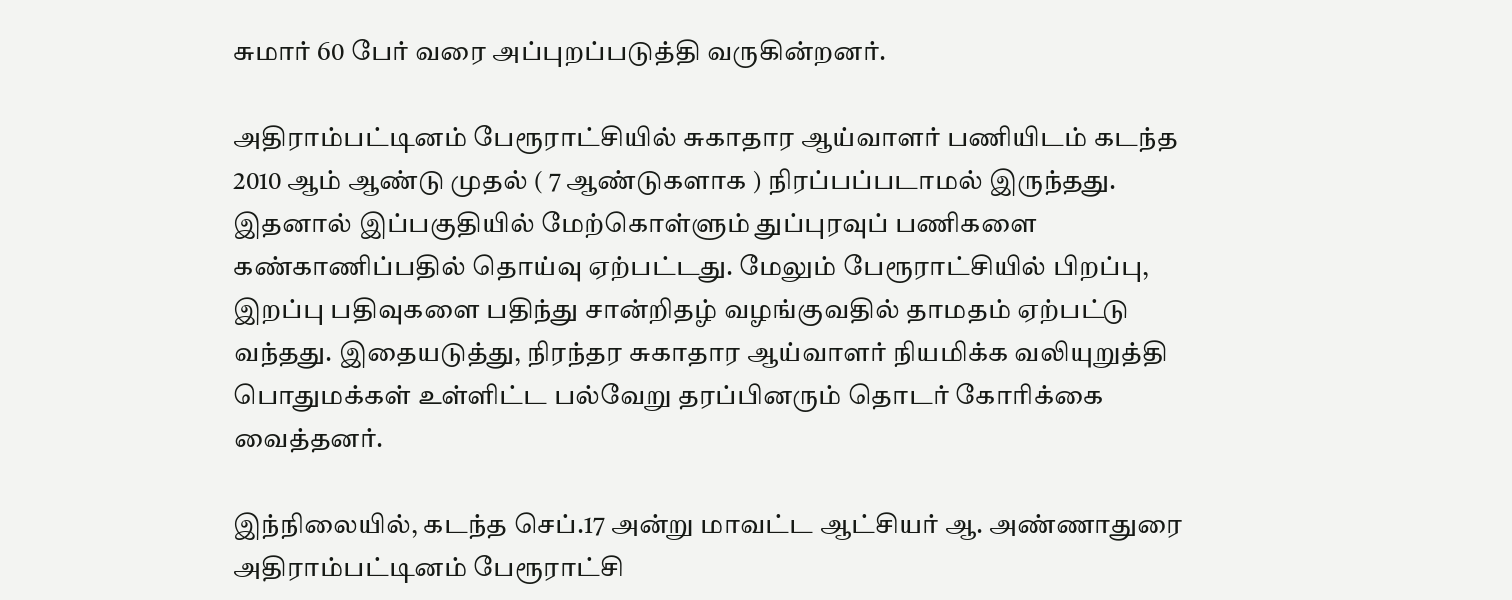சுமார் 60 பேர் வரை அப்புறப்படுத்தி வருகின்றனர்.

அதிராம்பட்டினம் பேரூராட்சியில் சுகாதார ஆய்வாளர் பணியிடம் கடந்த 2010 ஆம் ஆண்டு முதல் ( 7 ஆண்டுகளாக ) நிரப்பப்படாமல் இருந்தது. இதனால் இப்பகுதியில் மேற்கொள்ளும் துப்புரவுப் பணிகளை கண்காணிப்பதில் தொய்வு ஏற்பட்டது. மேலும் பேரூராட்சியில் பிறப்பு, இறப்பு பதிவுகளை பதிந்து சான்றிதழ் வழங்குவதில் தாமதம் ஏற்பட்டு வந்தது. இதையடுத்து, நிரந்தர சுகாதார ஆய்வாளர் நியமிக்க வலியுறுத்தி பொதுமக்கள் உள்ளிட்ட பல்வேறு தரப்பினரும் தொடர் கோரிக்கை வைத்தனர்.

இந்நிலையில், கடந்த செப்.17 அன்று மாவட்ட ஆட்சியர் ஆ. அண்ணாதுரை அதிராம்பட்டினம் பேரூராட்சி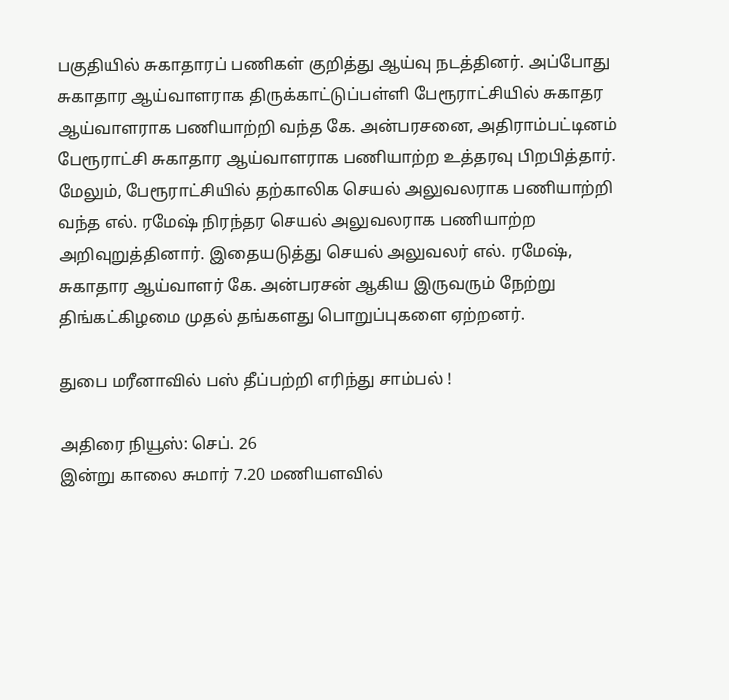பகுதியில் சுகாதாரப் பணிகள் குறித்து ஆய்வு நடத்தினர். அப்போது சுகாதார ஆய்வாளராக திருக்காட்டுப்பள்ளி பேரூராட்சியில் சுகாதர ஆய்வாளராக பணியாற்றி வந்த கே. அன்பரசனை, அதிராம்பட்டினம் பேரூராட்சி சுகாதார ஆய்வாளராக பணியாற்ற உத்தரவு பிறபித்தார். மேலும், பேரூராட்சியில் தற்காலிக செயல் அலுவலராக பணியாற்றி வந்த எல். ரமேஷ் நிரந்தர செயல் அலுவலராக பணியாற்ற அறிவுறுத்தினார். இதையடுத்து செயல் அலுவலர் எல். ரமேஷ், சுகாதார ஆய்வாளர் கே. அன்பரசன் ஆகிய இருவரும் நேற்று திங்கட்கிழமை முதல் தங்களது பொறுப்புகளை ஏற்றனர்.

துபை மரீனாவில் பஸ் தீப்பற்றி எரிந்து சாம்பல் !

அதிரை நியூஸ்: செப். 26
இன்று காலை சுமார் 7.20 மணியளவில்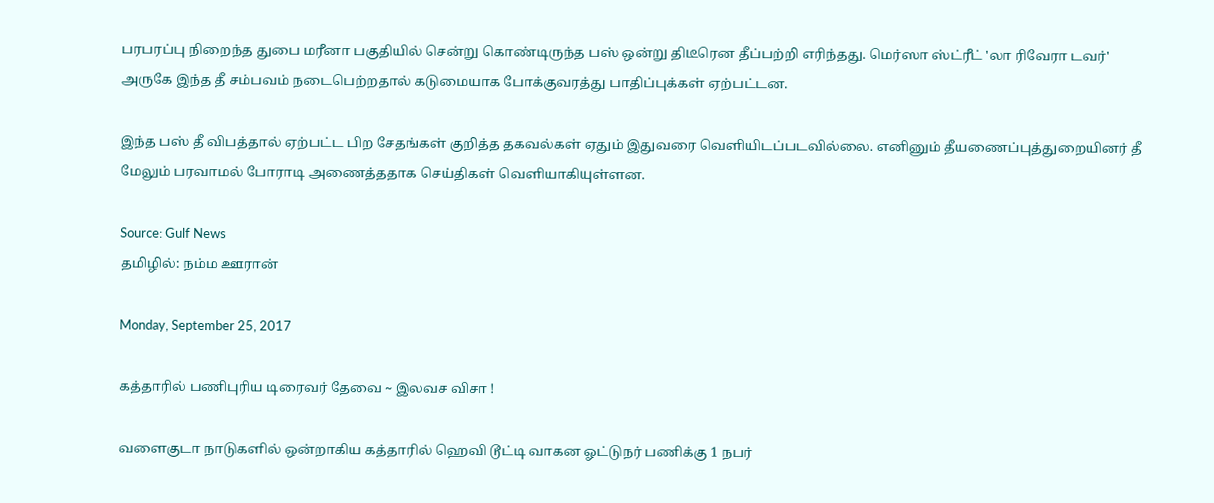பரபரப்பு நிறைந்த துபை மரீனா பகுதியில் சென்று கொண்டிருந்த பஸ் ஒன்று திடீரென தீப்பற்றி எரிந்தது. மெர்ஸா ஸ்ட்ரீட் 'லா ரிவேரா டவர்' அருகே இந்த தீ சம்பவம் நடைபெற்றதால் கடுமையாக போக்குவரத்து பாதிப்புக்கள் ஏற்பட்டன.

இந்த பஸ் தீ விபத்தால் ஏற்பட்ட பிற சேதங்கள் குறித்த தகவல்கள் ஏதும் இதுவரை வெளியிடப்படவில்லை. எனினும் தீயணைப்புத்துறையினர் தீ மேலும் பரவாமல் போராடி அணைத்ததாக செய்திகள் வெளியாகியுள்ளன.

Source: Gulf News
தமிழில்: நம்ம ஊரான்

Monday, September 25, 2017

கத்தாரில் பணிபுரிய டிரைவர் தேவை ~ இலவச விசா !

வளைகுடா நாடுகளில் ஒன்றாகிய கத்தாரில் ஹெவி டூட்டி வாகன ஓட்டுநர் பணிக்கு 1 நபர்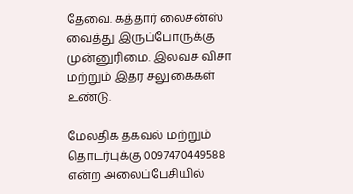தேவை. கத்தார் லைசன்ஸ் வைத்து இருப்போருக்கு முன்னுரிமை. இலவச விசா மற்றும் இதர சலுகைகள் உண்டு.

மேலதிக தகவல் மற்றும் தொடர்புக்கு 0097470449588 என்ற அலைப்பேசியில்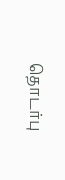தொடர்பு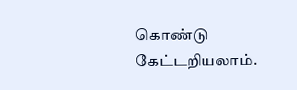கொண்டு கேட்டறியலாம்.